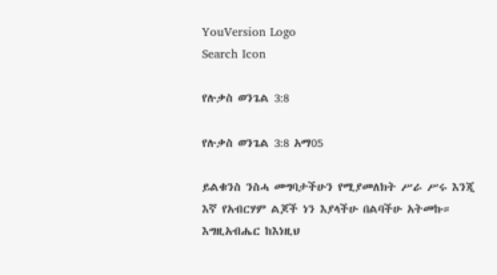YouVersion Logo
Search Icon

የሉቃስ ወንጌል 3:8

የሉቃስ ወንጌል 3:8 አማ05

ይልቁንስ ንስሓ መግባታችሁን የሚያመለክት ሥራ ሥሩ እንጂ እኛ የአብርሃም ልጆች ነን እያላችሁ በልባችሁ አትመኩ። እግዚአብሔር ከእነዚህ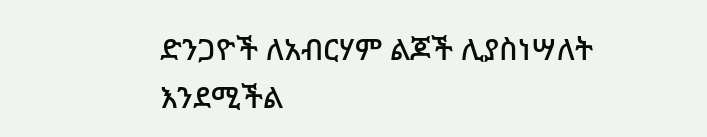ድንጋዮች ለአብርሃም ልጆች ሊያስነሣለት እንደሚችል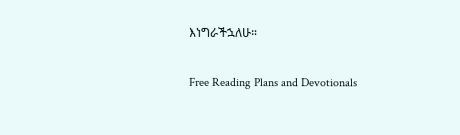እነግራችኋለሁ።

Free Reading Plans and Devotionals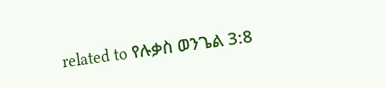related to የሉቃስ ወንጌል 3:8